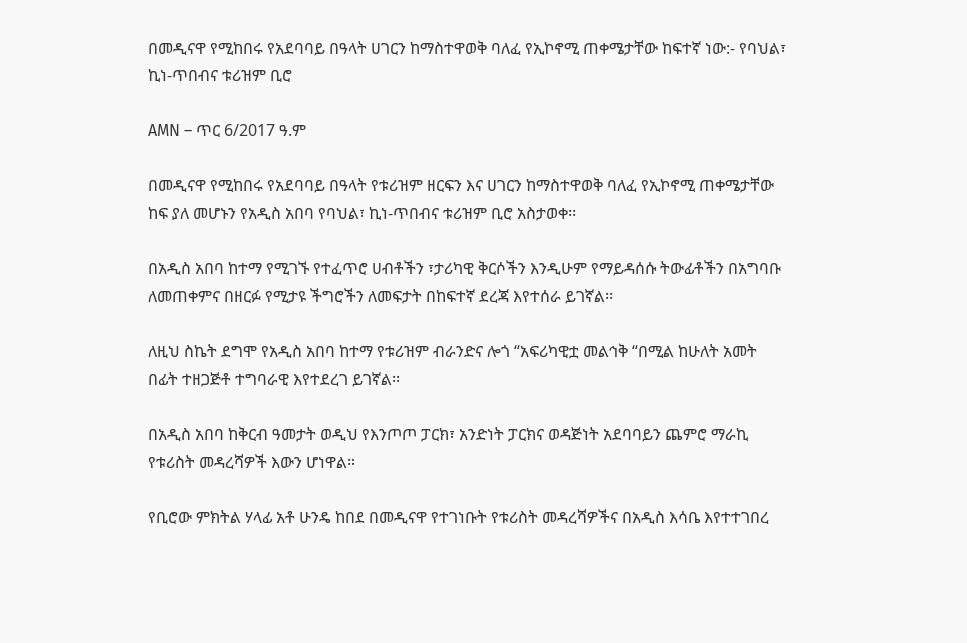በመዲናዋ የሚከበሩ የአደባባይ በዓላት ሀገርን ከማስተዋወቅ ባለፈ የኢኮኖሚ ጠቀሜታቸው ከፍተኛ ነው:- የባህል፣ ኪነ-ጥበብና ቱሪዝም ቢሮ

AMN – ጥር 6/2017 ዓ.ም

በመዲናዋ የሚከበሩ የአደባባይ በዓላት የቱሪዝም ዘርፍን እና ሀገርን ከማስተዋወቅ ባለፈ የኢኮኖሚ ጠቀሜታቸው ከፍ ያለ መሆኑን የአዲስ አበባ የባህል፣ ኪነ-ጥበብና ቱሪዝም ቢሮ አስታወቀ፡፡

በአዲስ አበባ ከተማ የሚገኙ የተፈጥሮ ሀብቶችን ፣ታሪካዊ ቅርሶችን እንዲሁም የማይዳሰሱ ትውፊቶችን በአግባቡ ለመጠቀምና በዘርፉ የሚታዩ ችግሮችን ለመፍታት በከፍተኛ ደረጃ እየተሰራ ይገኛል፡፡

ለዚህ ስኬት ደግሞ የአዲስ አበባ ከተማ የቱሪዝም ብራንድና ሎጎ “አፍሪካዊቷ መልኅቅ “በሚል ከሁለት አመት በፊት ተዘጋጅቶ ተግባራዊ እየተደረገ ይገኛል፡፡

በአዲስ አበባ ከቅርብ ዓመታት ወዲህ የእንጦጦ ፓርክ፣ አንድነት ፓርክና ወዳጅነት አደባባይን ጨምሮ ማራኪ የቱሪስት መዳረሻዎች እውን ሆነዋል።

የቢሮው ምክትል ሃላፊ አቶ ሁንዴ ከበደ በመዲናዋ የተገነቡት የቱሪስት መዳረሻዎችና በአዲስ እሳቤ እየተተገበረ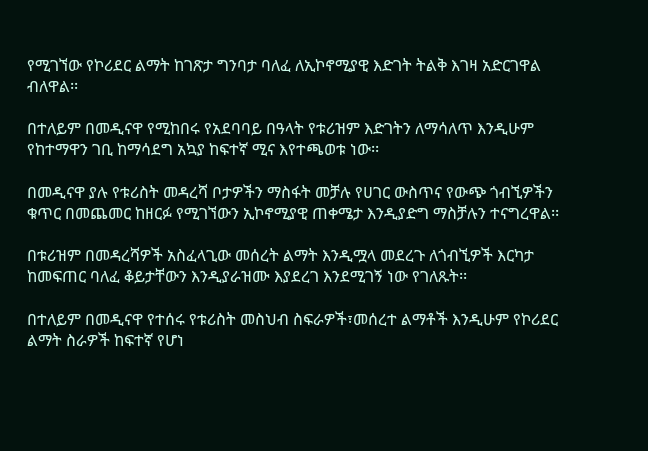የሚገኘው የኮሪደር ልማት ከገጽታ ግንባታ ባለፈ ለኢኮኖሚያዊ እድገት ትልቅ እገዛ አድርገዋል ብለዋል፡፡

በተለይም በመዲናዋ የሚከበሩ የአደባባይ በዓላት የቱሪዝም እድገትን ለማሳለጥ እንዲሁም የከተማዋን ገቢ ከማሳደግ አኳያ ከፍተኛ ሚና እየተጫወቱ ነው፡፡

በመዲናዋ ያሉ የቱሪስት መዳረሻ ቦታዎችን ማስፋት መቻሉ የሀገር ውስጥና የውጭ ጎብኚዎችን ቁጥር በመጨመር ከዘርፉ የሚገኘውን ኢኮኖሚያዊ ጠቀሜታ እንዲያድግ ማስቻሉን ተናግረዋል፡፡

በቱሪዝም በመዳረሻዎች አስፈላጊው መሰረት ልማት እንዲሟላ መደረጉ ለጎብኚዎች እርካታ ከመፍጠር ባለፈ ቆይታቸውን እንዲያራዝሙ እያደረገ እንደሚገኝ ነው የገለጹት፡፡

በተለይም በመዲናዋ የተሰሩ የቱሪስት መስህብ ስፍራዎች፣መሰረተ ልማቶች እንዲሁም የኮሪደር ልማት ስራዎች ከፍተኛ የሆነ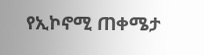የኢኮኖሚ ጠቀሜታ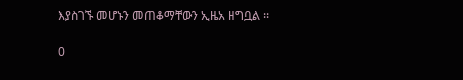እያስገኙ መሆኑን መጠቆማቸውን ኢዜአ ዘግቧል ፡፡

0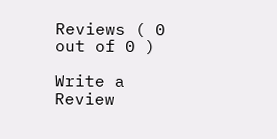Reviews ( 0 out of 0 )

Write a Review